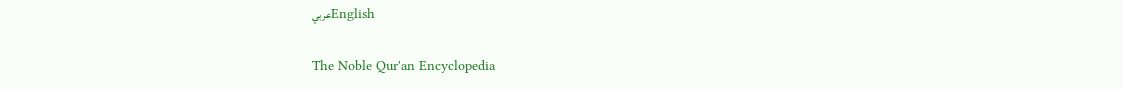عربيEnglish

The Noble Qur'an Encyclopedia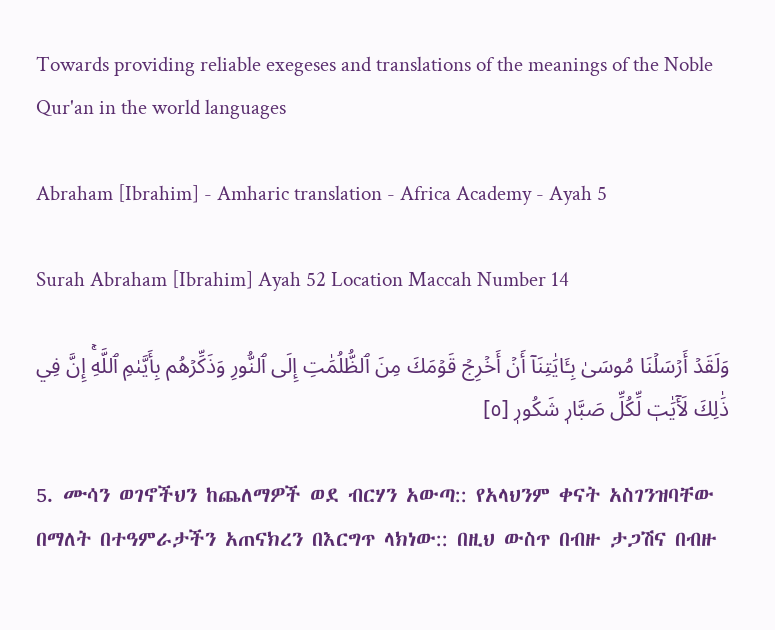Towards providing reliable exegeses and translations of the meanings of the Noble Qur'an in the world languages

Abraham [Ibrahim] - Amharic translation - Africa Academy - Ayah 5

Surah Abraham [Ibrahim] Ayah 52 Location Maccah Number 14

وَلَقَدۡ أَرۡسَلۡنَا مُوسَىٰ بِـَٔايَٰتِنَآ أَنۡ أَخۡرِجۡ قَوۡمَكَ مِنَ ٱلظُّلُمَٰتِ إِلَى ٱلنُّورِ وَذَكِّرۡهُم بِأَيَّىٰمِ ٱللَّهِۚ إِنَّ فِي ذَٰلِكَ لَأٓيَٰتٖ لِّكُلِّ صَبَّارٖ شَكُورٖ [٥]

5. ሙሳን ወገኖችህን ከጨለማዎች ወደ ብርሃን አውጣ:: የአላህንም ቀናት አስገንዝባቸው በማለት በተዓምራታችን አጠናክረን በእርግጥ ላክነው:: በዚህ ውስጥ በብዙ ታጋሽና በብዙ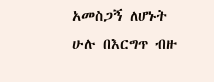አመስጋኝ ለሆኑት ሁሉ በእርግጥ ብዙ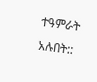ተዓምራት አሉበት::